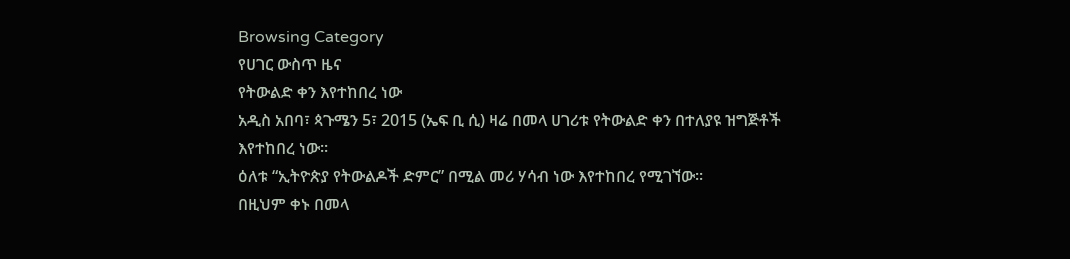Browsing Category
የሀገር ውስጥ ዜና
የትውልድ ቀን እየተከበረ ነው
አዲስ አበባ፣ ጳጉሜን 5፣ 2015 (ኤፍ ቢ ሲ) ዛሬ በመላ ሀገሪቱ የትውልድ ቀን በተለያዩ ዝግጅቶች እየተከበረ ነው፡፡
ዕለቱ “ኢትዮጵያ የትውልዶች ድምር” በሚል መሪ ሃሳብ ነው እየተከበረ የሚገኘው፡፡
በዚህም ቀኑ በመላ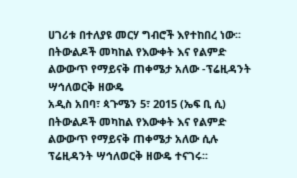ሀገሪቱ በተለያዩ መርሃ ግብሮች እየተከበረ ነው፡፡
በትውልዶች መካከል የእውቀት እና የልምድ ልውውጥ የማይናቅ ጠቀሜታ አለው -ፕሬዚዳንት ሣኅለወርቅ ዘውዴ
አዲስ አበባ፣ ጳጉሜን 5፣ 2015 (ኤፍ ቢ ሲ) በትውልዶች መካከል የእውቀት እና የልምድ ልውውጥ የማይናቅ ጠቀሜታ አለው ሲሉ ፕሬዚዳንት ሣኅለወርቅ ዘውዴ ተናገሩ፡፡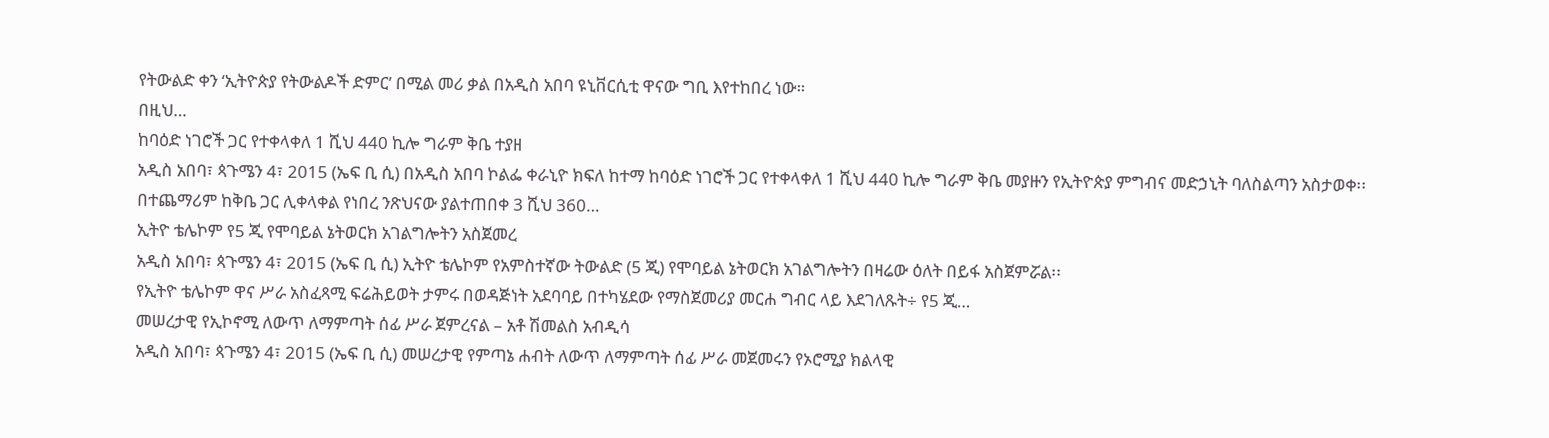የትውልድ ቀን ‘ኢትዮጵያ የትውልዶች ድምር’ በሚል መሪ ቃል በአዲስ አበባ ዩኒቨርሲቲ ዋናው ግቢ እየተከበረ ነው።
በዚህ…
ከባዕድ ነገሮች ጋር የተቀላቀለ 1 ሺህ 440 ኪሎ ግራም ቅቤ ተያዘ
አዲስ አበባ፣ ጳጉሜን 4፣ 2015 (ኤፍ ቢ ሲ) በአዲስ አበባ ኮልፌ ቀራኒዮ ክፍለ ከተማ ከባዕድ ነገሮች ጋር የተቀላቀለ 1 ሺህ 440 ኪሎ ግራም ቅቤ መያዙን የኢትዮጵያ ምግብና መድኃኒት ባለስልጣን አስታወቀ፡፡
በተጨማሪም ከቅቤ ጋር ሊቀላቀል የነበረ ንጽህናው ያልተጠበቀ 3 ሺህ 360…
ኢትዮ ቴሌኮም የ5 ጂ የሞባይል ኔትወርክ አገልግሎትን አስጀመረ
አዲስ አበባ፣ ጳጉሜን 4፣ 2015 (ኤፍ ቢ ሲ) ኢትዮ ቴሌኮም የአምስተኛው ትውልድ (5 ጂ) የሞባይል ኔትወርክ አገልግሎትን በዛሬው ዕለት በይፋ አስጀምሯል፡፡
የኢትዮ ቴሌኮም ዋና ሥራ አስፈጻሚ ፍሬሕይወት ታምሩ በወዳጅነት አደባባይ በተካሄደው የማስጀመሪያ መርሐ ግብር ላይ እደገለጹት÷ የ5 ጂ…
መሠረታዊ የኢኮኖሚ ለውጥ ለማምጣት ሰፊ ሥራ ጀምረናል – አቶ ሽመልስ አብዲሳ
አዲስ አበባ፣ ጳጉሜን 4፣ 2015 (ኤፍ ቢ ሲ) መሠረታዊ የምጣኔ ሐብት ለውጥ ለማምጣት ሰፊ ሥራ መጀመሩን የኦሮሚያ ክልላዊ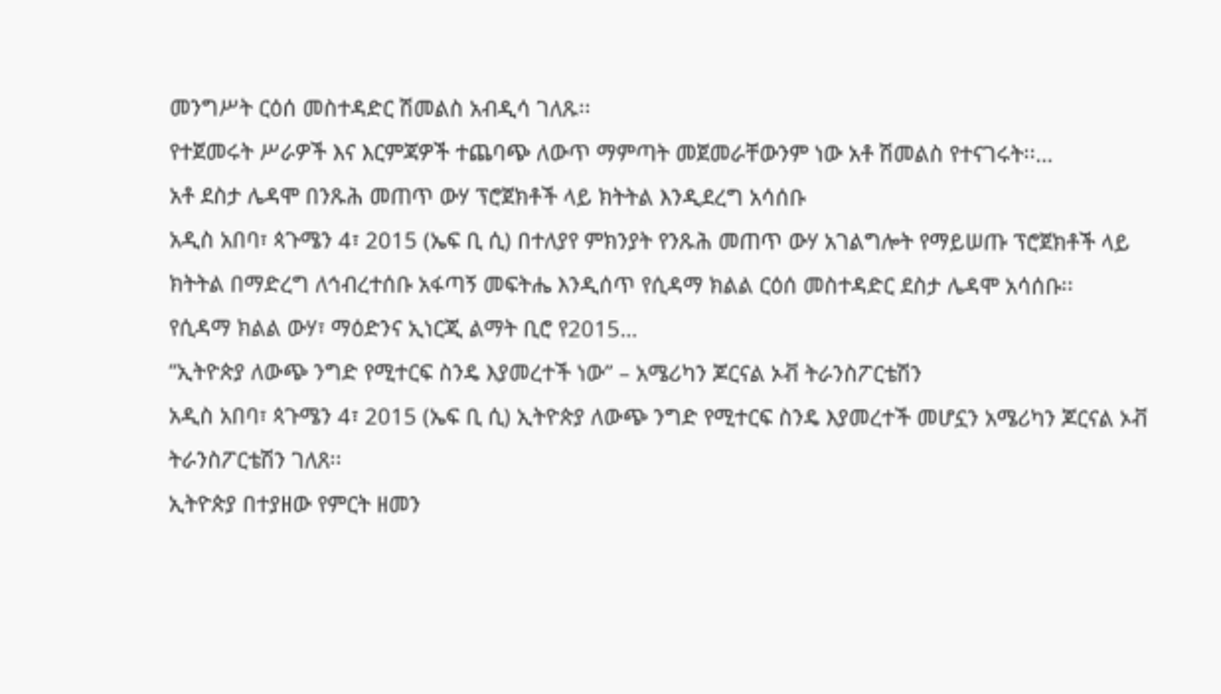መንግሥት ርዕሰ መስተዳድር ሽመልስ አብዲሳ ገለጹ፡፡
የተጀመሩት ሥራዎች እና እርምጃዎች ተጨባጭ ለውጥ ማምጣት መጀመራቸውንም ነው አቶ ሽመልስ የተናገሩት፡፡…
አቶ ደስታ ሌዳሞ በንጹሕ መጠጥ ውሃ ፕሮጀክቶች ላይ ክትትል እንዲደረግ አሳሰቡ
አዲስ አበባ፣ ጳጉሜን 4፣ 2015 (ኤፍ ቢ ሲ) በተለያየ ምክንያት የንጹሕ መጠጥ ውሃ አገልግሎት የማይሠጡ ፕሮጀክቶች ላይ ክትትል በማድረግ ለኅብረተሰቡ አፋጣኝ መፍትሔ እንዲሰጥ የሲዳማ ክልል ርዕሰ መስተዳድር ደስታ ሌዳሞ አሳሰቡ፡፡
የሲዳማ ክልል ውሃ፣ ማዕድንና ኢነርጂ ልማት ቢሮ የ2015…
“ኢትዮጵያ ለውጭ ንግድ የሚተርፍ ስንዴ እያመረተች ነው” – አሜሪካን ጆርናል ኦቭ ትራንስፖርቴሽን
አዲስ አበባ፣ ጳጉሜን 4፣ 2015 (ኤፍ ቢ ሲ) ኢትዮጵያ ለውጭ ንግድ የሚተርፍ ስንዴ እያመረተች መሆኗን አሜሪካን ጆርናል ኦቭ ትራንስፖርቴሽን ገለጸ፡፡
ኢትዮጵያ በተያዘው የምርት ዘመን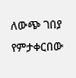ለውጭ ገበያ የምታቀርበው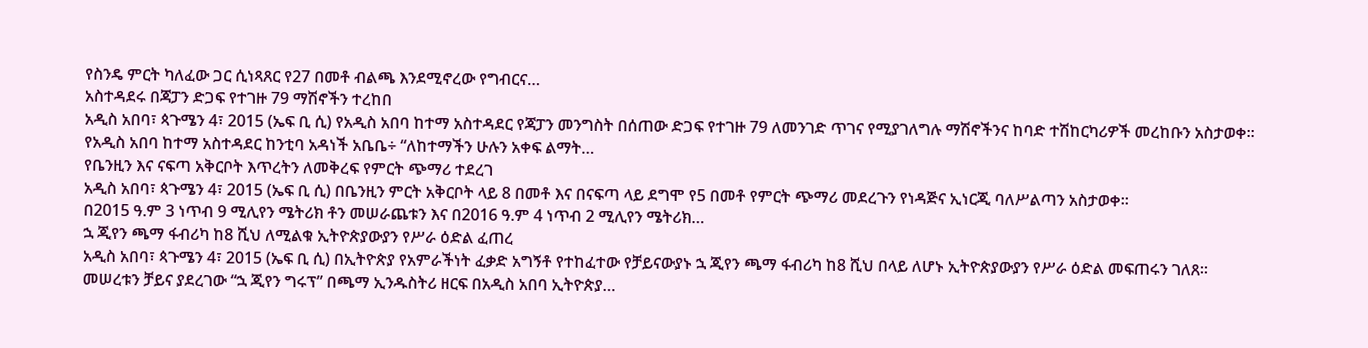የስንዴ ምርት ካለፈው ጋር ሲነጻጸር የ27 በመቶ ብልጫ እንደሚኖረው የግብርና…
አስተዳደሩ በጃፓን ድጋፍ የተገዙ 79 ማሽኖችን ተረከበ
አዲስ አበባ፣ ጳጉሜን 4፣ 2015 (ኤፍ ቢ ሲ) የአዲስ አበባ ከተማ አስተዳደር የጃፓን መንግስት በሰጠው ድጋፍ የተገዙ 79 ለመንገድ ጥገና የሚያገለግሉ ማሽኖችንና ከባድ ተሽከርካሪዎች መረከቡን አስታወቀ፡፡
የአዲስ አበባ ከተማ አስተዳደር ከንቲባ አዳነች አቤቤ÷ “ለከተማችን ሁሉን አቀፍ ልማት…
የቤንዚን እና ናፍጣ አቅርቦት እጥረትን ለመቅረፍ የምርት ጭማሪ ተደረገ
አዲስ አበባ፣ ጳጉሜን 4፣ 2015 (ኤፍ ቢ ሲ) በቤንዚን ምርት አቅርቦት ላይ 8 በመቶ እና በናፍጣ ላይ ደግሞ የ5 በመቶ የምርት ጭማሪ መደረጉን የነዳጅና ኢነርጂ ባለሥልጣን አስታወቀ፡፡
በ2015 ዓ.ም 3 ነጥብ 9 ሚሊየን ሜትሪክ ቶን መሠራጨቱን እና በ2016 ዓ.ም 4 ነጥብ 2 ሚሊየን ሜትሪክ…
ኋ ጂየን ጫማ ፋብሪካ ከ8 ሺህ ለሚልቁ ኢትዮጵያውያን የሥራ ዕድል ፈጠረ
አዲስ አበባ፣ ጳጉሜን 4፣ 2015 (ኤፍ ቢ ሲ) በኢትዮጵያ የአምራችነት ፈቃድ አግኝቶ የተከፈተው የቻይናውያኑ ኋ ጂየን ጫማ ፋብሪካ ከ8 ሺህ በላይ ለሆኑ ኢትዮጵያውያን የሥራ ዕድል መፍጠሩን ገለጸ፡፡
መሠረቱን ቻይና ያደረገው “ኋ ጂየን ግሩፕ” በጫማ ኢንዱስትሪ ዘርፍ በአዲስ አበባ ኢትዮጵያ…